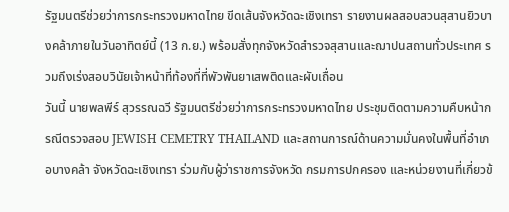รัฐมนตรีช่วยว่าการกระทรวงมหาดไทย ขีดเส้นจังหวัดฉะเชิงเทรา รายงานผลสอบสวนสุสานยิวบางคล้าภายในวันอาทิตย์นี้ (13 ก.ย.) พร้อมสั่งทุกจังหวัดสำรวจสุสานและฌาปนสถานทั่วประเทศ รวมถึงเร่งสอบวินัยเจ้าหน้าที่ท้องที่ที่พัวพันยาเสพติดและผับเถื่อน
วันนี้ นายพลพีร์ สุวรรณฉวี รัฐมนตรีช่วยว่าการกระทรวงมหาดไทย ประชุมติดตามความคืบหน้ากรณีตรวจสอบ JEWISH CEMETRY THAILAND และสถานการณ์ด้านความมั่นคงในพื้นที่อำเภอบางคล้า จังหวัดฉะเชิงเทรา ร่วมกับผู้ว่าราชการจังหวัด กรมการปกครอง และหน่วยงานที่เกี่ยวข้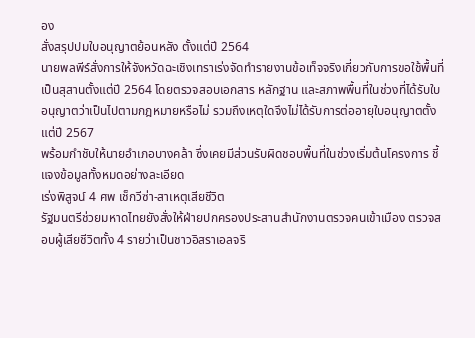อง
สั่งสรุปปมใบอนุญาตย้อนหลัง ตั้งแต่ปี 2564
นายพลพีร์สั่งการให้จังหวัดฉะเชิงเทราเร่งจัดทำรายงานข้อเท็จจริงเกี่ยวกับการขอใช้พื้นที่เป็นสุสานตั้งแต่ปี 2564 โดยตรวจสอบเอกสาร หลักฐาน และสภาพพื้นที่ในช่วงที่ได้รับใบอนุญาตว่าเป็นไปตามกฎหมายหรือไม่ รวมถึงเหตุใดจึงไม่ได้รับการต่ออายุใบอนุญาตตั้งแต่ปี 2567
พร้อมกำชับให้นายอำเภอบางคล้า ซึ่งเคยมีส่วนรับผิดชอบพื้นที่ในช่วงเริ่มต้นโครงการ ชี้แจงข้อมูลทั้งหมดอย่างละเอียด
เร่งพิสูจน์ 4 ศพ เช็กวีซ่า-สาเหตุเสียชีวิต
รัฐมนตรีช่วยมหาดไทยยังสั่งให้ฝ่ายปกครองประสานสำนักงานตรวจคนเข้าเมือง ตรวจสอบผู้เสียชีวิตทั้ง 4 รายว่าเป็นชาวอิสราเอลจริ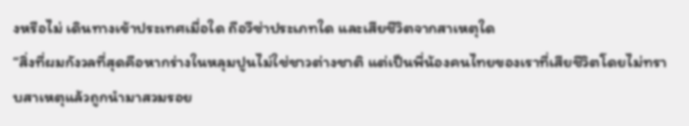งหรือไม่ เดินทางเข้าประเทศเมื่อใด ถือวีซ่าประเภทใด และเสียชีวิตจากสาเหตุใด
“สิ่งที่ผมกังวลที่สุดคือหากร่างในหลุมปูนไม่ใช่ชาวต่างชาติ แต่เป็นพี่น้องคนไทยของเราที่เสียชีวิตโดยไม่ทราบสาเหตุแล้วถูกนำมาสวมรอย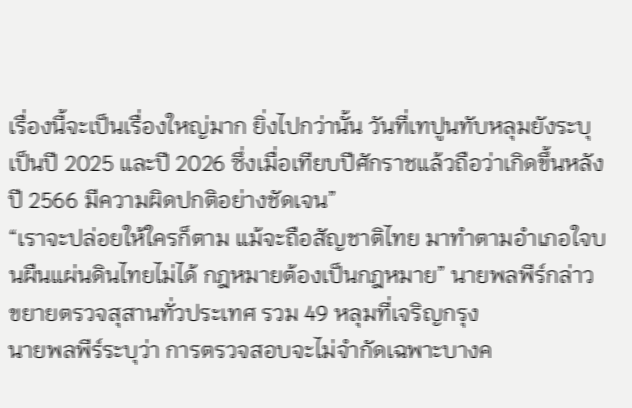เรื่องนี้จะเป็นเรื่องใหญ่มาก ยิ่งไปกว่านั้น วันที่เทปูนทับหลุมยังระบุเป็นปี 2025 และปี 2026 ซึ่งเมื่อเทียบปีศักราชแล้วถือว่าเกิดขึ้นหลังปี 2566 มีความผิดปกติอย่างชัดเจน”
“เราจะปล่อยให้ใครก็ตาม แม้จะถือสัญชาติไทย มาทำตามอำเภอใจบนผืนแผ่นดินไทยไม่ได้ กฎหมายต้องเป็นกฎหมาย” นายพลพีร์กล่าว
ขยายตรวจสุสานทั่วประเทศ รวม 49 หลุมที่เจริญกรุง
นายพลพีร์ระบุว่า การตรวจสอบจะไม่จำกัดเฉพาะบางค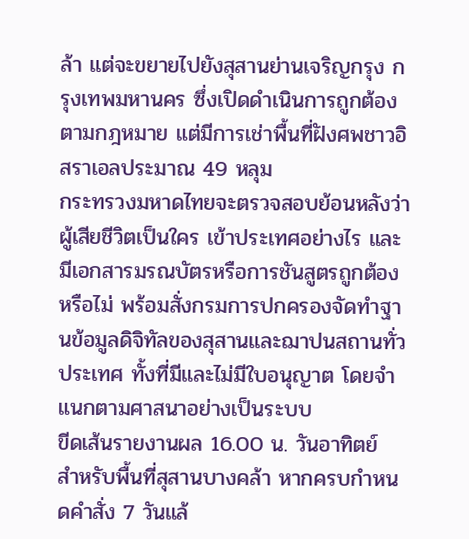ล้า แต่จะขยายไปยังสุสานย่านเจริญกรุง กรุงเทพมหานคร ซึ่งเปิดดำเนินการถูกต้องตามกฎหมาย แต่มีการเช่าพื้นที่ฝังศพชาวอิสราเอลประมาณ 49 หลุม
กระทรวงมหาดไทยจะตรวจสอบย้อนหลังว่าผู้เสียชีวิตเป็นใคร เข้าประเทศอย่างไร และมีเอกสารมรณบัตรหรือการชันสูตรถูกต้องหรือไม่ พร้อมสั่งกรมการปกครองจัดทำฐานข้อมูลดิจิทัลของสุสานและฌาปนสถานทั่วประเทศ ทั้งที่มีและไม่มีใบอนุญาต โดยจำแนกตามศาสนาอย่างเป็นระบบ
ขีดเส้นรายงานผล 16.00 น. วันอาทิตย์
สำหรับพื้นที่สุสานบางคล้า หากครบกำหนดคำสั่ง 7 วันแล้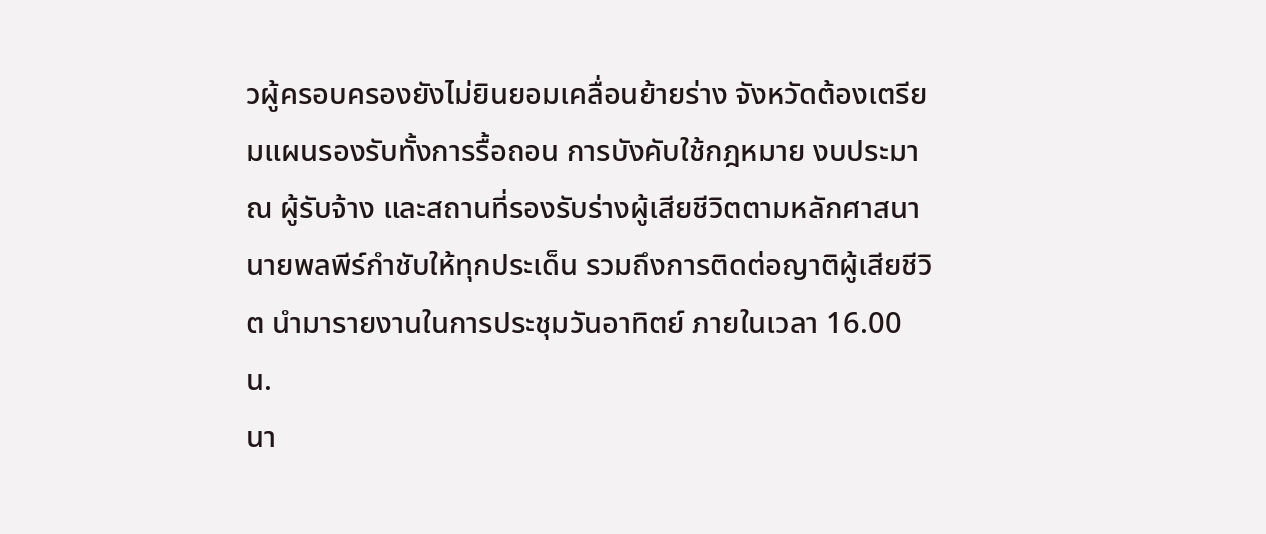วผู้ครอบครองยังไม่ยินยอมเคลื่อนย้ายร่าง จังหวัดต้องเตรียมแผนรองรับทั้งการรื้อถอน การบังคับใช้กฎหมาย งบประมาณ ผู้รับจ้าง และสถานที่รองรับร่างผู้เสียชีวิตตามหลักศาสนา
นายพลพีร์กำชับให้ทุกประเด็น รวมถึงการติดต่อญาติผู้เสียชีวิต นำมารายงานในการประชุมวันอาทิตย์ ภายในเวลา 16.00 น.
นา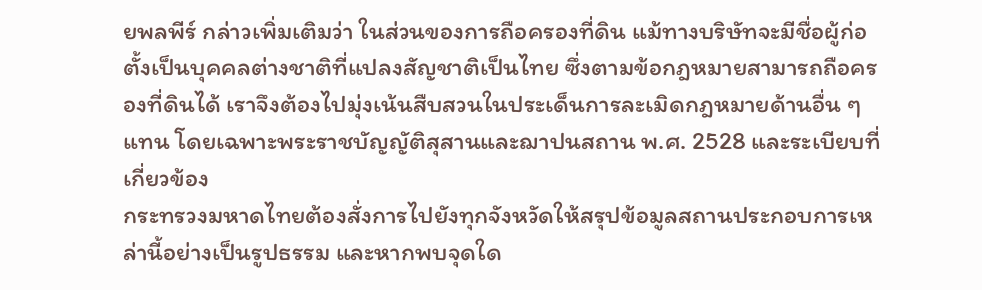ยพลพีร์ กล่าวเพิ่มเติมว่า ในส่วนของการถือครองที่ดิน แม้ทางบริษัทจะมีชื่อผู้ก่อตั้งเป็นบุคคลต่างชาติที่แปลงสัญชาติเป็นไทย ซึ่งตามข้อกฎหมายสามารถถือครองที่ดินได้ เราจึงต้องไปมุ่งเน้นสืบสวนในประเด็นการละเมิดกฎหมายด้านอื่น ๆ แทน โดยเฉพาะพระราชบัญญัติสุสานและฌาปนสถาน พ.ศ. 2528 และระเบียบที่เกี่ยวข้อง
กระทรวงมหาดไทยต้องสั่งการไปยังทุกจังหวัดให้สรุปข้อมูลสถานประกอบการเหล่านี้อย่างเป็นรูปธรรม และหากพบจุดใด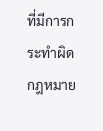ที่มีการกระทำผิดกฎหมาย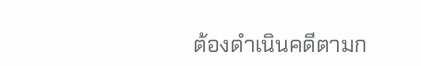ต้องดำเนินคดีตามก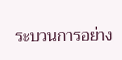ระบวนการอย่าง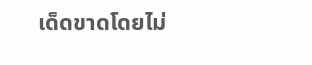เด็ดขาดโดยไม่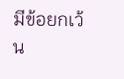มีข้อยกเว้น